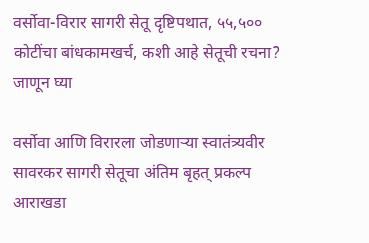वर्सोवा-विरार सागरी सेतू दृष्टिपथात, ५५,५०० कोटींचा बांधकामखर्च, कशी आहे सेतूची रचना? जाणून घ्या

वर्सोवा आणि विरारला जोडणाऱ्या स्वातंत्र्यवीर सावरकर सागरी सेतूचा अंतिम बृहत् प्रकल्प आराखडा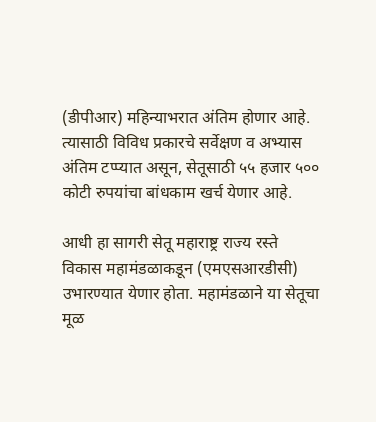(डीपीआर) महिन्याभरात अंतिम होणार आहे. त्यासाठी विविध प्रकारचे सर्वेक्षण व अभ्यास अंतिम टप्प्यात असून, सेतूसाठी ५५ हजार ५०० कोटी रुपयांचा बांधकाम खर्च येणार आहे.

आधी हा सागरी सेतू महाराष्ट्र राज्य रस्ते विकास महामंडळाकडून (एमएसआरडीसी) उभारण्यात येणार होता. महामंडळाने या सेतूचा मूळ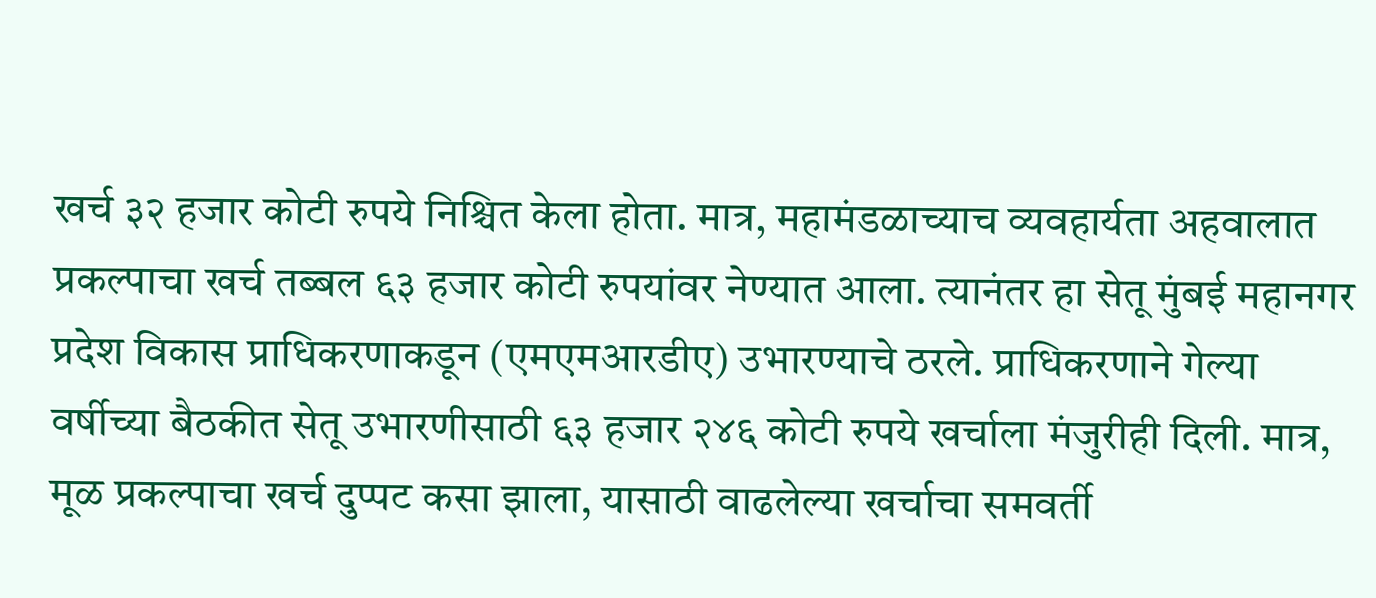खर्च ३२ हजार कोटी रुपये निश्चित केला होता. मात्र, महामंडळाच्याच व्यवहार्यता अहवालात प्रकल्पाचा खर्च तब्बल ६३ हजार कोटी रुपयांवर नेण्यात आला. त्यानंतर हा सेतू मुंबई महानगर प्रदेश विकास प्राधिकरणाकडून (एमएमआरडीए) उभारण्याचे ठरले. प्राधिकरणाने गेल्या वर्षीच्या बैठकीत सेतू उभारणीसाठी ६३ हजार २४६ कोटी रुपये खर्चाला मंजुरीही दिली. मात्र, मूळ प्रकल्पाचा खर्च दुप्पट कसा झाला, यासाठी वाढलेल्या खर्चाचा समवर्ती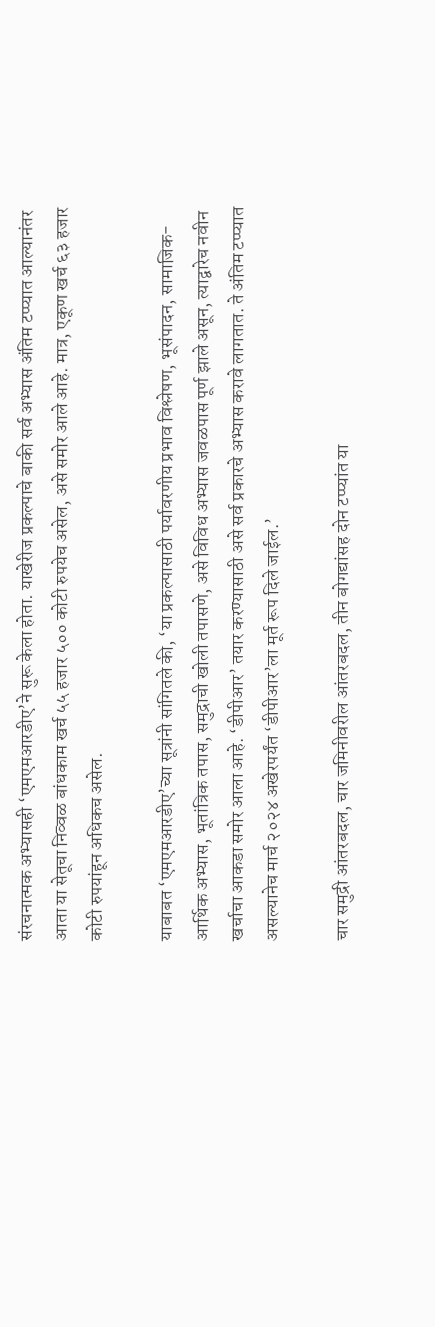संरचनात्मक अभ्यासही ‘एमएमआरडीए’ने सुरू केला होता. याखेरीज प्रकल्पाचे बाकी सर्व अभ्यास अंतिम टप्प्यात आल्यानंतर आता या सेतूचा निव्वळ बांधकाम खर्च ५५ हजार ५०० कोटी रुपयेच असेल, असे समोर आले आहे. मात्र, एकूण खर्च ६३ हजार कोटी रुपयांहून अधिकच असेल.

याबाबत ‘एमएमआरडीए’च्या सूत्रांनी सांगितले की, ‘या प्रकल्पासाठी पर्यावरणीय प्रभाव विश्लेषण, भूसंपादन, सामाजिक-आर्थिक अभ्यास, भूतांत्रिक तपास, समुद्राची खोली तपासणे, असे विविध अभ्यास जवळपास पूर्ण झाले असून, त्याद्वारेच नवीन खर्चाचा आकडा समोर आला आहे. ‘डीपीआर’ तयार करण्यासाठी असे सर्व प्रकारचे अभ्यास करावे लागतात. ते अंतिम टप्प्यात असल्यानेच मार्च २०२४ अखेरपर्यंत ‘डीपीआर’ला मूर्त रूप दिले जाईल.’

चार समुद्री आंतरबदल, चार जमिनीवरील आंतरबदल, तीन बोगद्यांसह दोन टप्प्यांत या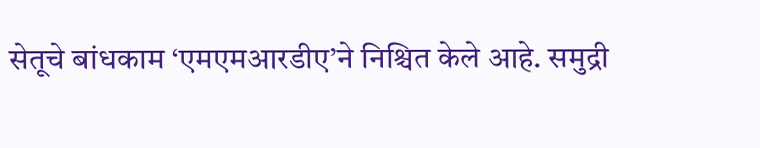सेतूचे बांधकाम ‘एमएमआरडीए’ने निश्चित केले आहे. समुद्री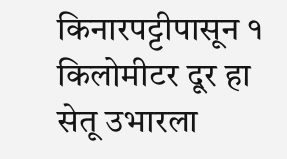किनारपट्टीपासून १ किलोमीटर दूर हा सेतू उभारला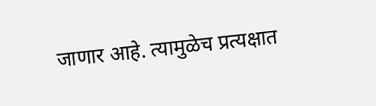जाणार आहे. त्यामुळेच प्रत्यक्षात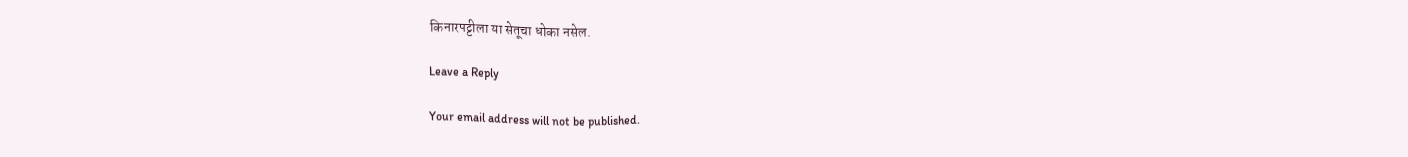किनारपट्टीला या सेतूचा धोका नसेल.

Leave a Reply

Your email address will not be published.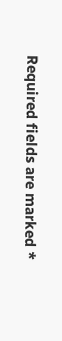Required fields are marked *